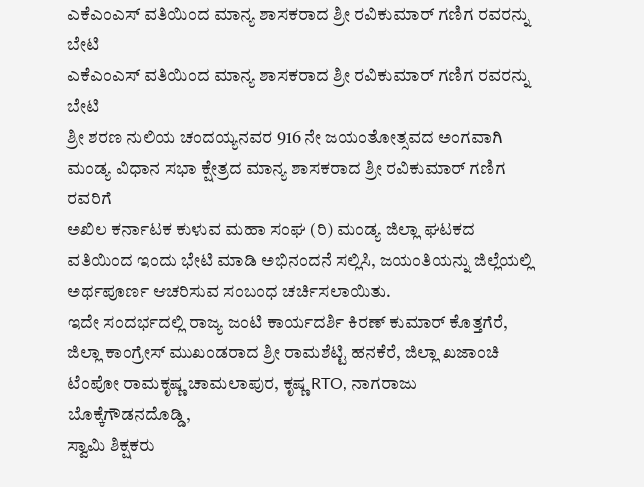ಎಕೆಎಂಎಸ್ ವತಿಯಿಂದ ಮಾನ್ಯ ಶಾಸಕರಾದ ಶ್ರೀ ರವಿಕುಮಾರ್ ಗಣಿಗ ರವರನ್ನು ಬೇಟಿ
ಎಕೆಎಂಎಸ್ ವತಿಯಿಂದ ಮಾನ್ಯ ಶಾಸಕರಾದ ಶ್ರೀ ರವಿಕುಮಾರ್ ಗಣಿಗ ರವರನ್ನು ಬೇಟಿ
ಶ್ರೀ ಶರಣ ನುಲಿಯ ಚಂದಯ್ಯನವರ 916 ನೇ ಜಯಂತೋತ್ಸವದ ಅಂಗವಾಗಿ ಮಂಡ್ಯ ವಿಧಾನ ಸಭಾ ಕ್ಷೇತ್ರದ ಮಾನ್ಯ ಶಾಸಕರಾದ ಶ್ರೀ ರವಿಕುಮಾರ್ ಗಣಿಗ ರವರಿಗೆ
ಅಖಿಲ ಕರ್ನಾಟಕ ಕುಳುವ ಮಹಾ ಸಂಘ (ರಿ) ಮಂಡ್ಯ ಜಿಲ್ಲಾ ಘಟಕದ ವತಿಯಿಂದ ಇಂದು ಭೇಟಿ ಮಾಡಿ ಅಭಿನಂದನೆ ಸಲ್ಲಿಸಿ, ಜಯಂತಿಯನ್ನು ಜಿಲ್ಲೆಯಲ್ಲಿ ಅರ್ಥಪೂರ್ಣ ಆಚರಿಸುವ ಸಂಬಂಧ ಚರ್ಚಿಸಲಾಯಿತು.
ಇದೇ ಸಂದರ್ಭದಲ್ಲಿ ರಾಜ್ಯ ಜಂಟಿ ಕಾರ್ಯದರ್ಶಿ ಕಿರಣ್ ಕುಮಾರ್ ಕೊತ್ತಗೆರೆ, ಜಿಲ್ಲಾ ಕಾಂಗ್ರೇಸ್ ಮುಖಂಡರಾದ ಶ್ರೀ ರಾಮಶೆಟ್ಟಿ ಹನಕೆರೆ, ಜಿಲ್ಲಾ ಖಜಾಂಚಿ ಟೆಂಪೋ ರಾಮಕೃಷ್ಣ ಚಾಮಲಾಪುರ, ಕೃಷ್ಣ RTO, ನಾಗರಾಜು
ಬೊಕ್ಕೆಗೌಡನದೊಡ್ಡಿ,
ಸ್ವಾಮಿ ಶಿಕ್ಷಕರು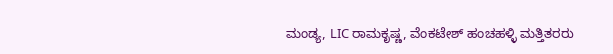ಮಂಡ್ಯ, LIC ರಾಮಕೃಷ್ಣ, ವೆಂಕಟೇಶ್ ಹಂಚಹಳ್ಳಿ ಮತ್ತಿತರರು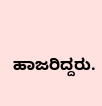ಹಾಜರಿದ್ದರು.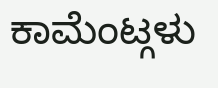ಕಾಮೆಂಟ್ಗಳು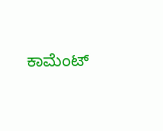ಕಾಮೆಂಟ್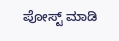ಪೋಸ್ಟ್ ಮಾಡಿ